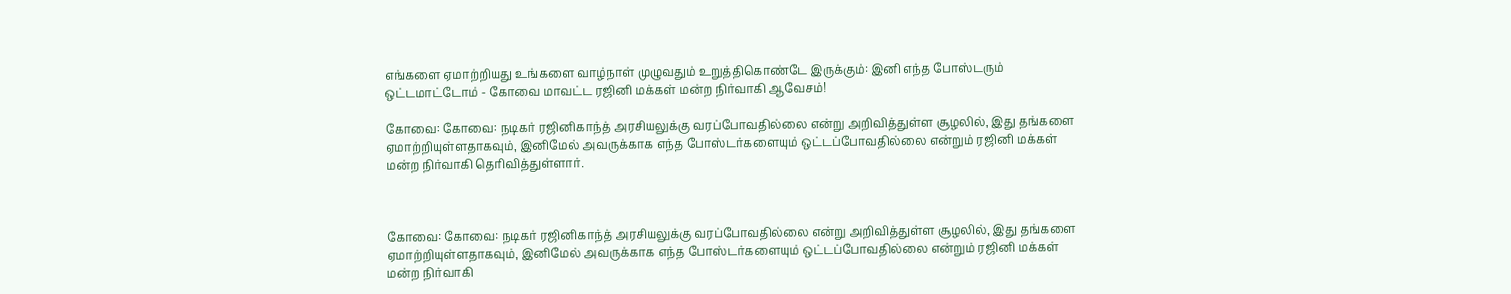எங்களை ஏமாற்றியது உங்களை வாழ்நாள் முழுவதும் உறுத்திகொண்டே இருக்கும்: இனி எந்த போஸ்டரும் ஒட்டமாட்டோம் - கோவை மாவட்ட ரஜினி மக்கள் மன்ற நிர்வாகி ஆவேசம்!

கோவை: கோவை: நடிகர் ரஜினிகாந்த் அரசியலுக்கு வரப்போவதில்லை என்று அறிவித்துள்ள சூழலில், இது தங்களை ஏமாற்றியுள்ளதாகவும், இனிமேல் அவருக்காக எந்த போஸ்டர்களையும் ஒட்டப்போவதில்லை என்றும் ரஜினி மக்கள் மன்ற நிர்வாகி தெரிவித்துள்ளார்.



கோவை: கோவை: நடிகர் ரஜினிகாந்த் அரசியலுக்கு வரப்போவதில்லை என்று அறிவித்துள்ள சூழலில், இது தங்களை ஏமாற்றியுள்ளதாகவும், இனிமேல் அவருக்காக எந்த போஸ்டர்களையும் ஒட்டப்போவதில்லை என்றும் ரஜினி மக்கள் மன்ற நிர்வாகி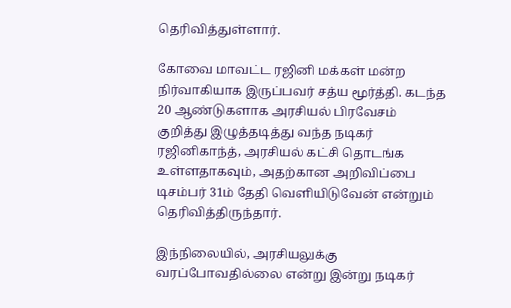தெரிவித்துள்ளார்.

கோவை மாவட்ட ரஜினி மக்கள் மன்ற நிர்வாகியாக இருப்பவர் சத்ய மூர்த்தி. கடந்த 20 ஆண்டுகளாக அரசியல் பிரவேசம் குறித்து இழுத்தடித்து வந்த நடிகர் ரஜினிகாந்த், அரசியல் கட்சி தொடங்க உள்ளதாகவும், அதற்கான அறிவிப்பை டிசம்பர் 31ம் தேதி வெளியிடுவேன் என்றும் தெரிவித்திருந்தார்.

இந்நிலையில், அரசியலுக்கு வரப்போவதில்லை என்று இன்று நடிகர்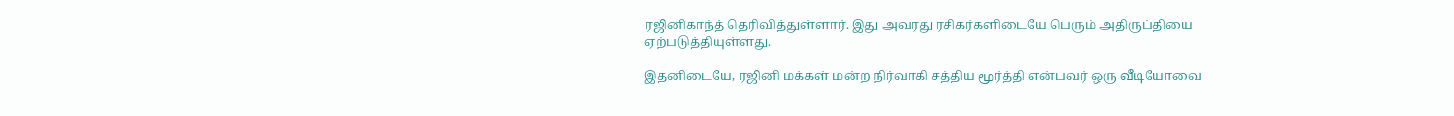ரஜினிகாந்த் தெரிவித்துள்ளார். இது அவரது ரசிகர்களிடையே பெரும் அதிருப்தியை ஏற்படுத்தியுள்ளது.

இதனிடையே, ரஜினி மக்கள் மன்ற நிர்வாகி சத்திய மூர்த்தி என்பவர் ஒரு வீடியோவை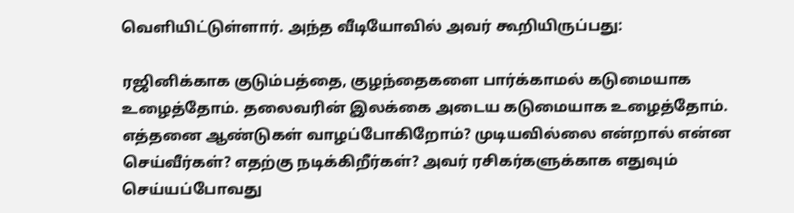வெளியிட்டுள்ளார். அந்த வீடியோவில் அவர் கூறியிருப்பது:

ரஜினிக்காக குடும்பத்தை, குழந்தைகளை பார்க்காமல் கடுமையாக உழைத்தோம். தலைவரின் இலக்கை அடைய கடுமையாக உழைத்தோம். எத்தனை ஆண்டுகள் வாழப்போகிறோம்? முடியவில்லை என்றால் என்ன செய்வீர்கள்? எதற்கு நடிக்கிறீர்கள்? அவர் ரசிகர்களுக்காக எதுவும் செய்யப்போவது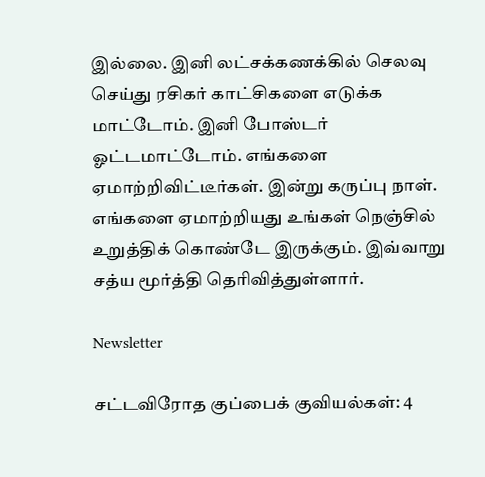இல்லை. இனி லட்சக்கணக்கில் செலவு செய்து ரசிகர் காட்சிகளை எடுக்க மாட்டோம். இனி போஸ்டர் ஓட்டமாட்டோம். எங்களை ஏமாற்றிவிட்டீர்கள். இன்று கருப்பு நாள். எங்களை ஏமாற்றியது உங்கள் நெஞ்சில் உறுத்திக் கொண்டே இருக்கும். இவ்வாறு சத்ய மூர்த்தி தெரிவித்துள்ளார்.

Newsletter

சட்டவிரோத குப்பைக் குவியல்கள்: 4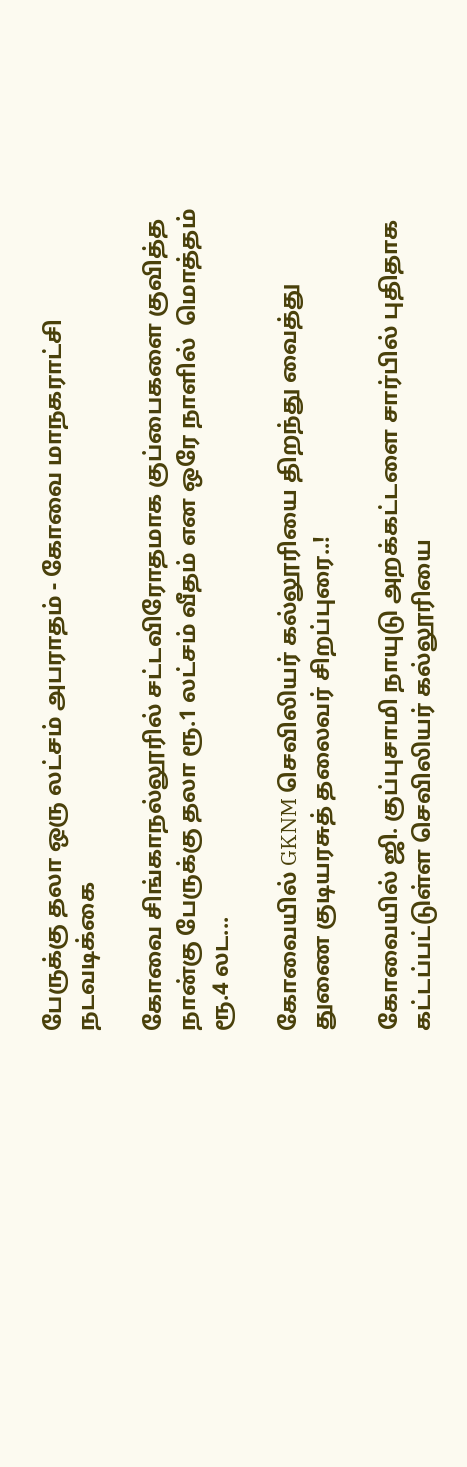பேருக்கு தலா ஒரு லட்சம் அபராதம் - கோவை மாநகராட்சி நடவடிக்கை

கோவை சிங்காநல்லூரில் சட்டவிரோதமாக குப்பைகளை குவித்த நான்கு பேருக்கு தலா ரூ.1 லட்சம் வீதம் என ஒரே நாளில்  மொத்தம் ரூ.4 லட...

கோவையில் GKNM செவிலியர் கல்லூரியை திறந்து வைத்து துணை குடியரசுத் தலைவர் சிறப்புரை..!

கோவையில் ஜி. குப்புசாமி நாயுடு அறக்கட்டளை சார்பில் புதிதாக கட்டப்பட்டுள்ள செவிலியர் கல்லூரியை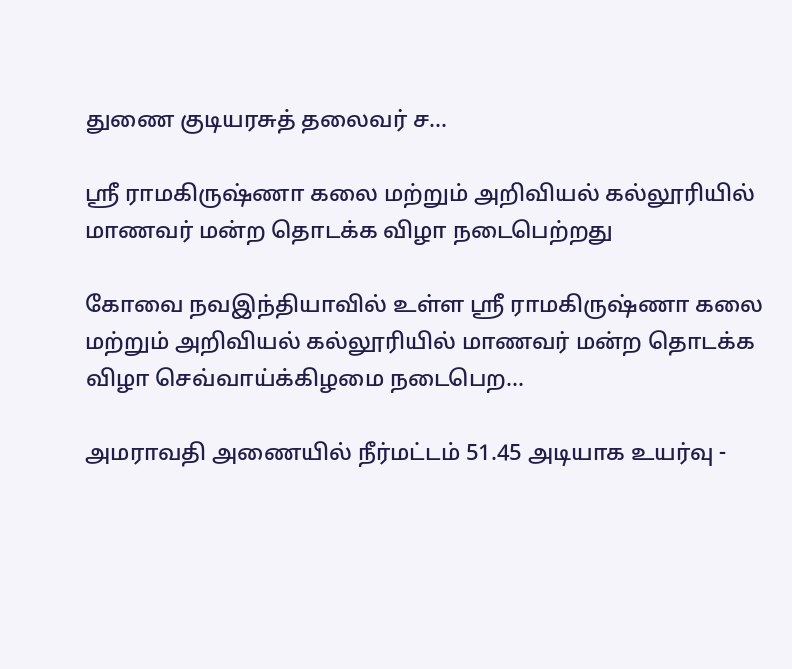துணை குடியரசுத் தலைவர் ச...

ஸ்ரீ ராமகிருஷ்ணா கலை மற்றும் அறிவியல் கல்லூரியில் மாணவர் மன்ற தொடக்க விழா நடைபெற்றது

கோவை நவஇந்தியாவில் உள்ள ஸ்ரீ ராமகிருஷ்ணா கலை மற்றும் அறிவியல் கல்லூரியில் மாணவர் மன்ற தொடக்க விழா செவ்வாய்க்கிழமை நடைபெற...

அமராவதி அணையில் நீர்மட்டம் 51.45 அடியாக உயர்வு -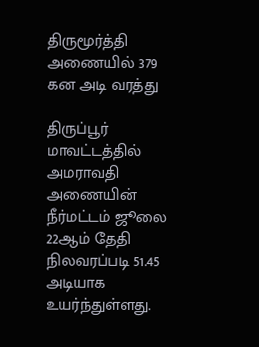திருமூர்த்தி அணையில் 379 கன அடி வரத்து

திருப்பூர் மாவட்டத்தில் அமராவதி அணையின் நீர்மட்டம் ஜூலை 22ஆம் தேதி நிலவரப்படி 51.45 அடியாக உயர்ந்துள்ளது.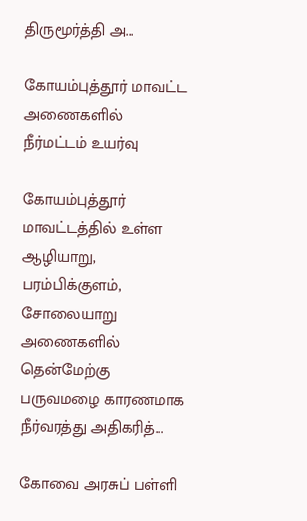திருமூர்த்தி அ...

கோயம்புத்தூர் மாவட்ட அணைகளில் நீர்மட்டம் உயர்வு

கோயம்புத்தூர் மாவட்டத்தில் உள்ள ஆழியாறு, பரம்பிக்குளம், சோலையாறு அணைகளில் தென்மேற்கு பருவமழை காரணமாக நீர்வரத்து அதிகரித்...

கோவை அரசுப் பள்ளி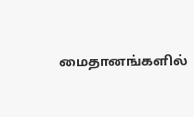மைதானங்களில்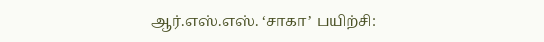ஆர்.எஸ்.எஸ். ‘சாகா’ பயிற்சி: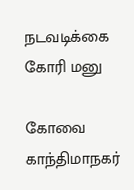நடவடிக்கை கோரி மனு

கோவை காந்திமாநகர்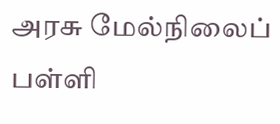அரசு மேல்நிலைப் பள்ளி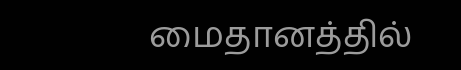மைதானத்தில்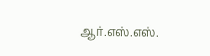ஆர்.எஸ்.எஸ்.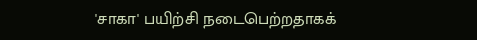'சாகா' பயிற்சி நடைபெற்றதாகக்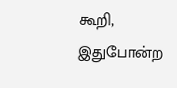கூறி, இதுபோன்ற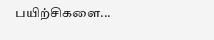பயிற்சிகளை...